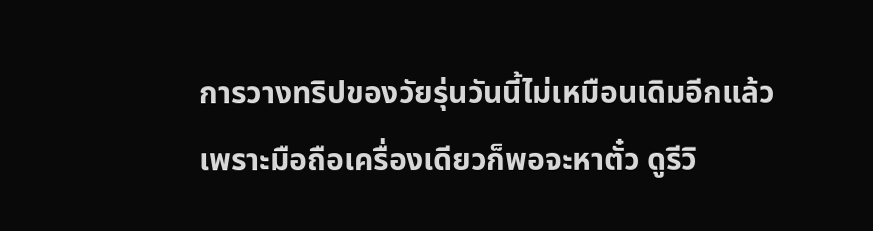การวางทริปของวัยรุ่นวันนี้ไม่เหมือนเดิมอีกแล้ว เพราะมือถือเครื่องเดียวก็พอจะหาตั๋ว ดูรีวิ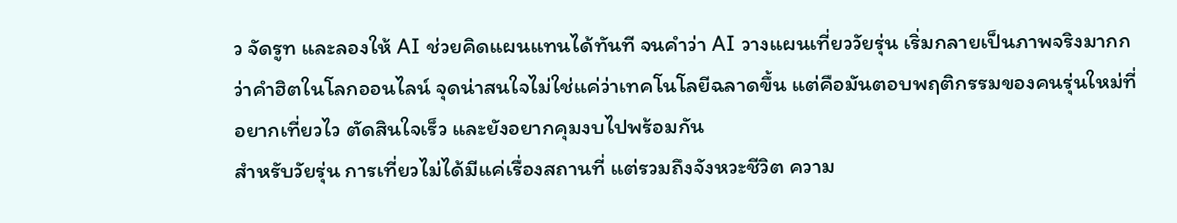ว จัดรูท และลองให้ AI ช่วยคิดแผนแทนได้ทันที จนคำว่า AI วางแผนเที่ยววัยรุ่น เริ่มกลายเป็นภาพจริงมากกว่าคำฮิตในโลกออนไลน์ จุดน่าสนใจไม่ใช่แค่ว่าเทคโนโลยีฉลาดขึ้น แต่คือมันตอบพฤติกรรมของคนรุ่นใหม่ที่อยากเที่ยวไว ตัดสินใจเร็ว และยังอยากคุมงบไปพร้อมกัน
สำหรับวัยรุ่น การเที่ยวไม่ได้มีแค่เรื่องสถานที่ แต่รวมถึงจังหวะชีวิต ความ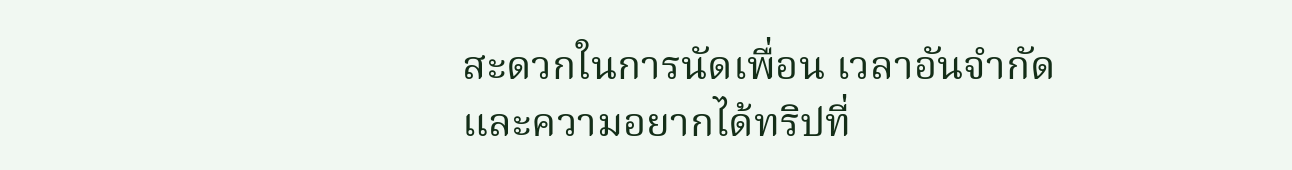สะดวกในการนัดเพื่อน เวลาอันจำกัด และความอยากได้ทริปที่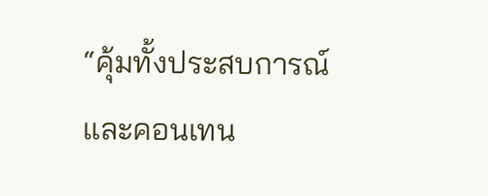“คุ้มทั้งประสบการณ์และคอนเทน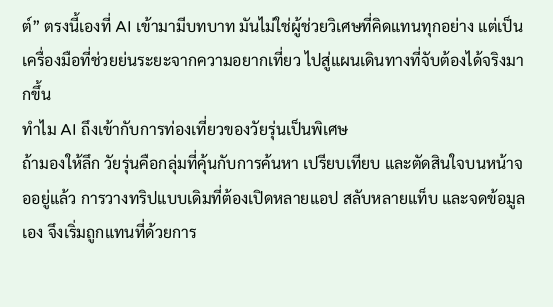ต์” ตรงนี้เองที่ AI เข้ามามีบทบาท มันไม่ใช่ผู้ช่วยวิเศษที่คิดแทนทุกอย่าง แต่เป็นเครื่องมือที่ช่วยย่นระยะจากความอยากเที่ยว ไปสู่แผนเดินทางที่จับต้องได้จริงมากขึ้น
ทำไม AI ถึงเข้ากับการท่องเที่ยวของวัยรุ่นเป็นพิเศษ
ถ้ามองให้ลึก วัยรุ่นคือกลุ่มที่คุ้นกับการค้นหา เปรียบเทียบ และตัดสินใจบนหน้าจออยู่แล้ว การวางทริปแบบเดิมที่ต้องเปิดหลายแอป สลับหลายแท็บ และจดข้อมูลเอง จึงเริ่มถูกแทนที่ด้วยการ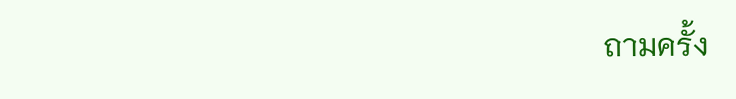ถามครั้ง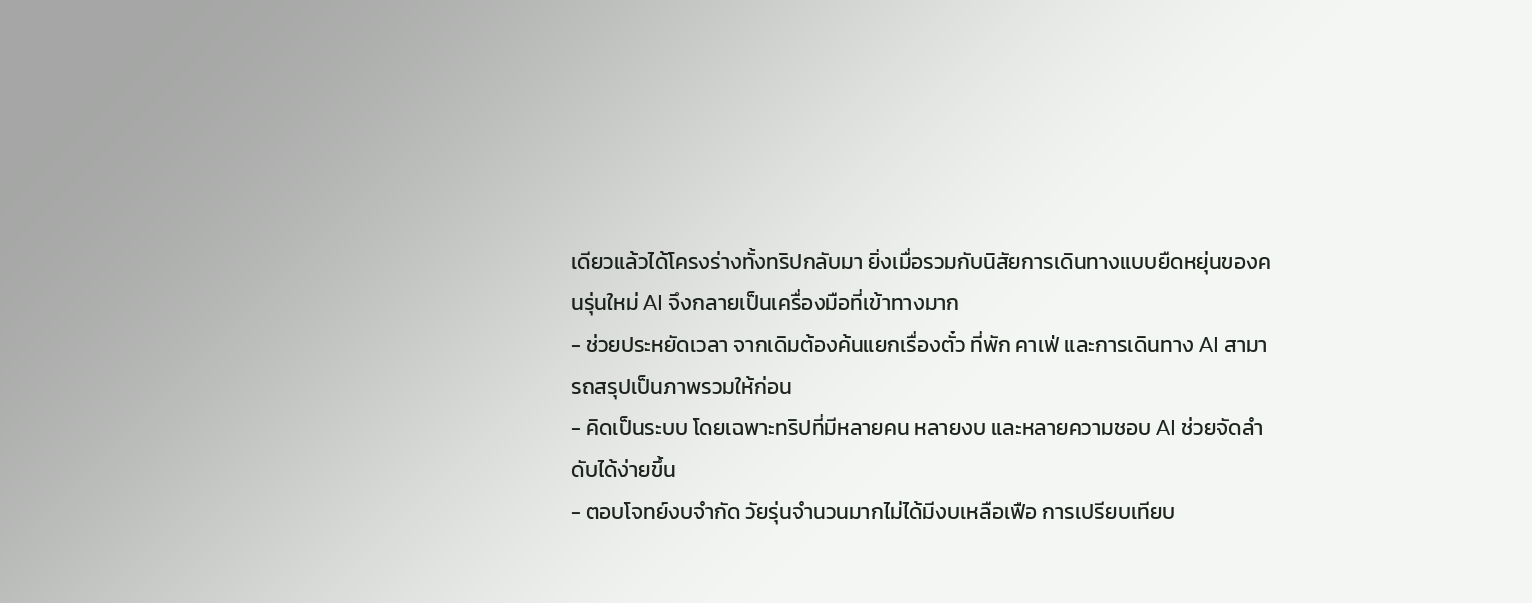เดียวแล้วได้โครงร่างทั้งทริปกลับมา ยิ่งเมื่อรวมกับนิสัยการเดินทางแบบยืดหยุ่นของคนรุ่นใหม่ AI จึงกลายเป็นเครื่องมือที่เข้าทางมาก
- ช่วยประหยัดเวลา จากเดิมต้องค้นแยกเรื่องตั๋ว ที่พัก คาเฟ่ และการเดินทาง AI สามารถสรุปเป็นภาพรวมให้ก่อน
- คิดเป็นระบบ โดยเฉพาะทริปที่มีหลายคน หลายงบ และหลายความชอบ AI ช่วยจัดลำดับได้ง่ายขึ้น
- ตอบโจทย์งบจำกัด วัยรุ่นจำนวนมากไม่ได้มีงบเหลือเฟือ การเปรียบเทียบ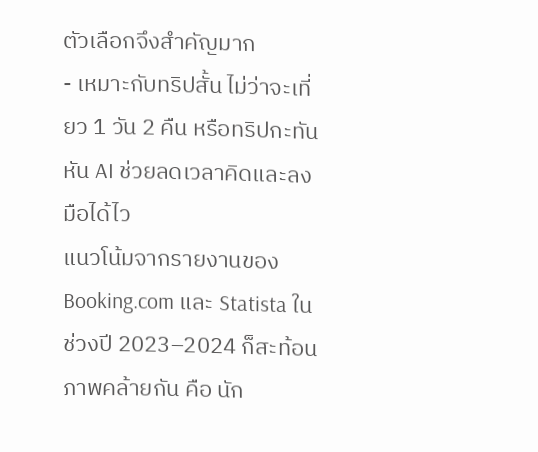ตัวเลือกจึงสำคัญมาก
- เหมาะกับทริปสั้น ไม่ว่าจะเที่ยว 1 วัน 2 คืน หรือทริปกะทันหัน AI ช่วยลดเวลาคิดและลงมือได้ไว
แนวโน้มจากรายงานของ Booking.com และ Statista ในช่วงปี 2023–2024 ก็สะท้อนภาพคล้ายกัน คือ นัก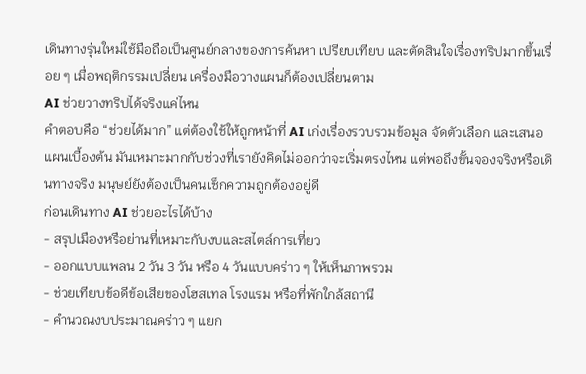เดินทางรุ่นใหม่ใช้มือถือเป็นศูนย์กลางของการค้นหา เปรียบเทียบ และตัดสินใจเรื่องทริปมากขึ้นเรื่อย ๆ เมื่อพฤติกรรมเปลี่ยน เครื่องมือวางแผนก็ต้องเปลี่ยนตาม
AI ช่วยวางทริปได้จริงแค่ไหน
คำตอบคือ “ช่วยได้มาก” แต่ต้องใช้ให้ถูกหน้าที่ AI เก่งเรื่องรวบรวมข้อมูล จัดตัวเลือก และเสนอแผนเบื้องต้น มันเหมาะมากกับช่วงที่เรายังคิดไม่ออกว่าจะเริ่มตรงไหน แต่พอถึงขั้นจองจริงหรือเดินทางจริง มนุษย์ยังต้องเป็นคนเช็กความถูกต้องอยู่ดี
ก่อนเดินทาง AI ช่วยอะไรได้บ้าง
- สรุปเมืองหรือย่านที่เหมาะกับงบและสไตล์การเที่ยว
- ออกแบบแพลน 2 วัน 3 วัน หรือ 4 วันแบบคร่าว ๆ ให้เห็นภาพรวม
- ช่วยเทียบข้อดีข้อเสียของโฮสเทล โรงแรม หรือที่พักใกล้สถานี
- คำนวณงบประมาณคร่าว ๆ แยก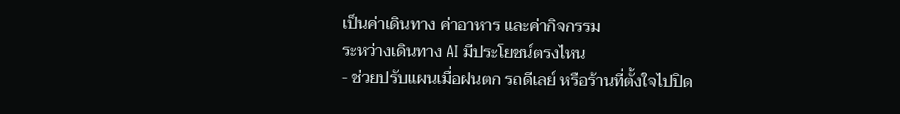เป็นค่าเดินทาง ค่าอาหาร และค่ากิจกรรม
ระหว่างเดินทาง AI มีประโยชน์ตรงไหน
- ช่วยปรับแผนเมื่อฝนตก รถดีเลย์ หรือร้านที่ตั้งใจไปปิด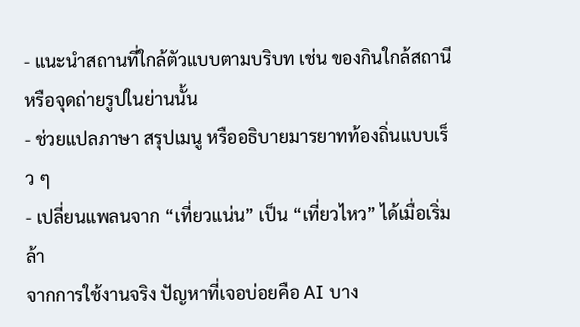- แนะนำสถานที่ใกล้ตัวแบบตามบริบท เช่น ของกินใกล้สถานีหรือจุดถ่ายรูปในย่านนั้น
- ช่วยแปลภาษา สรุปเมนู หรืออธิบายมารยาทท้องถิ่นแบบเร็ว ๆ
- เปลี่ยนแพลนจาก “เที่ยวแน่น” เป็น “เที่ยวไหว” ได้เมื่อเริ่มล้า
จากการใช้งานจริง ปัญหาที่เจอบ่อยคือ AI บาง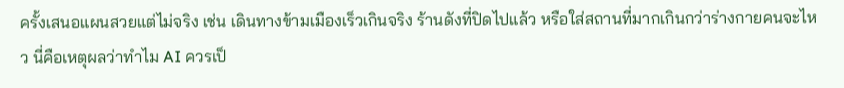ครั้งเสนอแผนสวยแต่ไม่จริง เช่น เดินทางข้ามเมืองเร็วเกินจริง ร้านดังที่ปิดไปแล้ว หรือใส่สถานที่มากเกินกว่าร่างกายคนจะไหว นี่คือเหตุผลว่าทำไม AI ควรเป็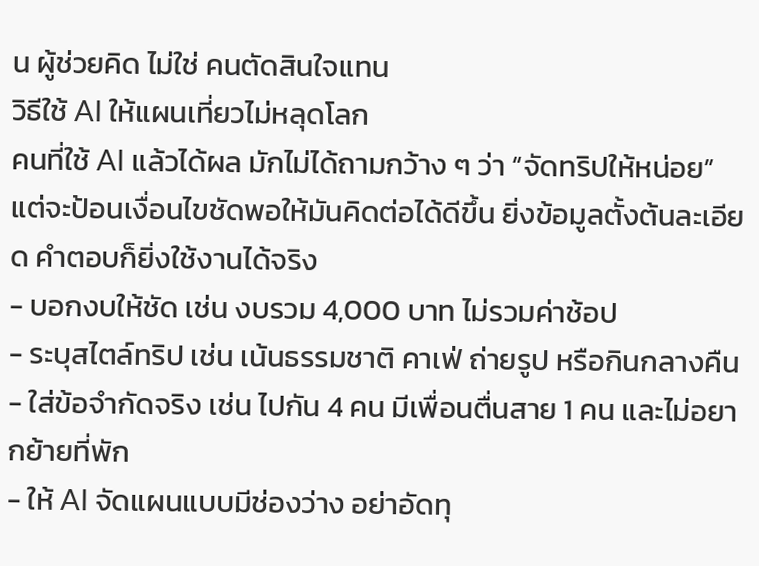น ผู้ช่วยคิด ไม่ใช่ คนตัดสินใจแทน
วิธีใช้ AI ให้แผนเที่ยวไม่หลุดโลก
คนที่ใช้ AI แล้วได้ผล มักไม่ได้ถามกว้าง ๆ ว่า “จัดทริปให้หน่อย” แต่จะป้อนเงื่อนไขชัดพอให้มันคิดต่อได้ดีขึ้น ยิ่งข้อมูลตั้งต้นละเอียด คำตอบก็ยิ่งใช้งานได้จริง
- บอกงบให้ชัด เช่น งบรวม 4,000 บาท ไม่รวมค่าช้อป
- ระบุสไตล์ทริป เช่น เน้นธรรมชาติ คาเฟ่ ถ่ายรูป หรือกินกลางคืน
- ใส่ข้อจำกัดจริง เช่น ไปกัน 4 คน มีเพื่อนตื่นสาย 1 คน และไม่อยากย้ายที่พัก
- ให้ AI จัดแผนแบบมีช่องว่าง อย่าอัดทุ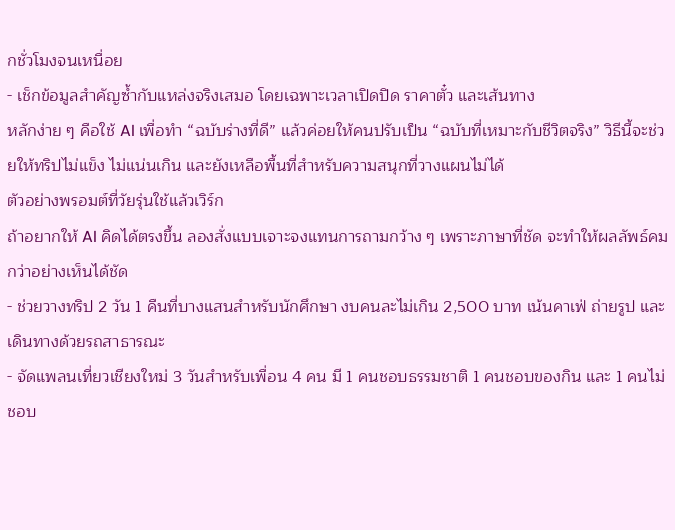กชั่วโมงจนเหนื่อย
- เช็กข้อมูลสำคัญซ้ำกับแหล่งจริงเสมอ โดยเฉพาะเวลาเปิดปิด ราคาตั๋ว และเส้นทาง
หลักง่าย ๆ คือใช้ AI เพื่อทำ “ฉบับร่างที่ดี” แล้วค่อยให้คนปรับเป็น “ฉบับที่เหมาะกับชีวิตจริง” วิธีนี้จะช่วยให้ทริปไม่แข็ง ไม่แน่นเกิน และยังเหลือพื้นที่สำหรับความสนุกที่วางแผนไม่ได้
ตัวอย่างพรอมต์ที่วัยรุ่นใช้แล้วเวิร์ก
ถ้าอยากให้ AI คิดได้ตรงขึ้น ลองสั่งแบบเจาะจงแทนการถามกว้าง ๆ เพราะภาษาที่ชัด จะทำให้ผลลัพธ์คมกว่าอย่างเห็นได้ชัด
- ช่วยวางทริป 2 วัน 1 คืนที่บางแสนสำหรับนักศึกษา งบคนละไม่เกิน 2,500 บาท เน้นคาเฟ่ ถ่ายรูป และเดินทางด้วยรถสาธารณะ
- จัดแพลนเที่ยวเชียงใหม่ 3 วันสำหรับเพื่อน 4 คน มี 1 คนชอบธรรมชาติ 1 คนชอบของกิน และ 1 คนไม่ชอบ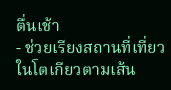ตื่นเช้า
- ช่วยเรียงสถานที่เที่ยวในโตเกียวตามเส้น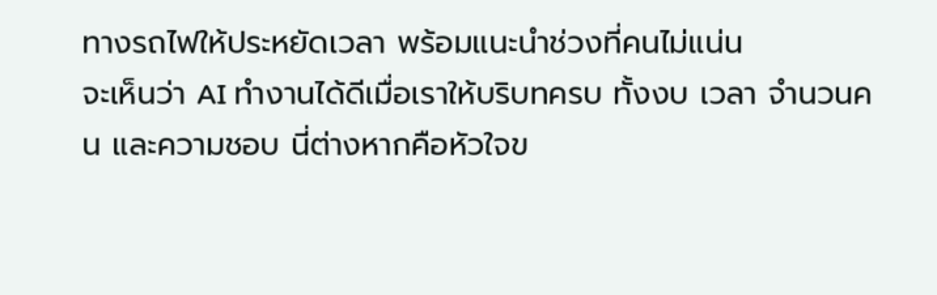ทางรถไฟให้ประหยัดเวลา พร้อมแนะนำช่วงที่คนไม่แน่น
จะเห็นว่า AI ทำงานได้ดีเมื่อเราให้บริบทครบ ทั้งงบ เวลา จำนวนคน และความชอบ นี่ต่างหากคือหัวใจข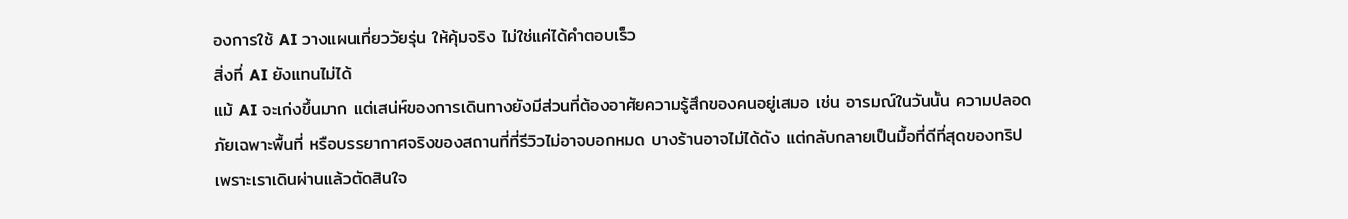องการใช้ AI วางแผนเที่ยววัยรุ่น ให้คุ้มจริง ไม่ใช่แค่ได้คำตอบเร็ว
สิ่งที่ AI ยังแทนไม่ได้
แม้ AI จะเก่งขึ้นมาก แต่เสน่ห์ของการเดินทางยังมีส่วนที่ต้องอาศัยความรู้สึกของคนอยู่เสมอ เช่น อารมณ์ในวันนั้น ความปลอดภัยเฉพาะพื้นที่ หรือบรรยากาศจริงของสถานที่ที่รีวิวไม่อาจบอกหมด บางร้านอาจไม่ได้ดัง แต่กลับกลายเป็นมื้อที่ดีที่สุดของทริป เพราะเราเดินผ่านแล้วตัดสินใจ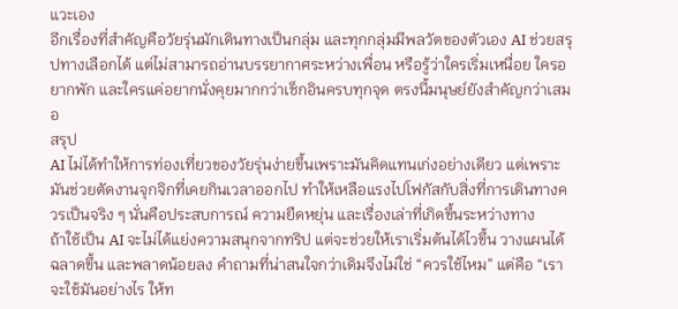แวะเอง
อีกเรื่องที่สำคัญคือวัยรุ่นมักเดินทางเป็นกลุ่ม และทุกกลุ่มมีพลวัตของตัวเอง AI ช่วยสรุปทางเลือกได้ แต่ไม่สามารถอ่านบรรยากาศระหว่างเพื่อน หรือรู้ว่าใครเริ่มเหนื่อย ใครอยากพัก และใครแค่อยากนั่งคุยมากกว่าเช็กอินครบทุกจุด ตรงนี้มนุษย์ยังสำคัญกว่าเสมอ
สรุป
AI ไม่ได้ทำให้การท่องเที่ยวของวัยรุ่นง่ายขึ้นเพราะมันคิดแทนเก่งอย่างเดียว แต่เพราะมันช่วยตัดงานจุกจิกที่เคยกินเวลาออกไป ทำให้เหลือแรงไปโฟกัสกับสิ่งที่การเดินทางควรเป็นจริง ๆ นั่นคือประสบการณ์ ความยืดหยุ่น และเรื่องเล่าที่เกิดขึ้นระหว่างทาง
ถ้าใช้เป็น AI จะไม่ได้แย่งความสนุกจากทริป แต่จะช่วยให้เราเริ่มต้นได้ไวขึ้น วางแผนได้ฉลาดขึ้น และพลาดน้อยลง คำถามที่น่าสนใจกว่าเดิมจึงไม่ใช่ “ควรใช้ไหม” แต่คือ “เราจะใช้มันอย่างไร ให้ท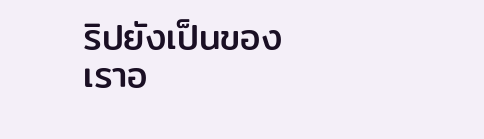ริปยังเป็นของเราอ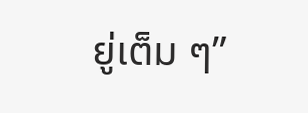ยู่เต็ม ๆ”